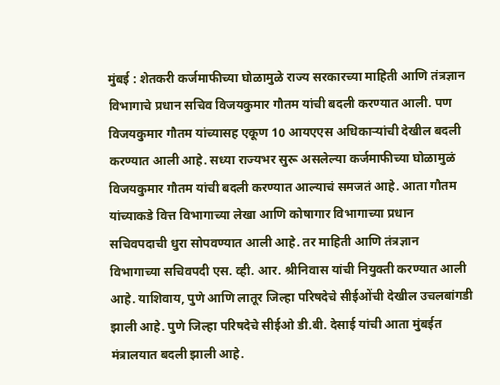मुंबई : शेतकरी कर्जमाफीच्या घोळामुळे राज्य सरकारच्या माहिती आणि तंत्रज्ञान विभागाचे प्रधान सचिव विजयकुमार गौतम यांची बदली करण्यात आली. पण विजयकुमार गौतम यांच्यासह एकूण 10 आयएएस अधिकाऱ्यांची देखील बदली करण्यात आली आहे. सध्या राज्यभर सुरू असलेल्या कर्जमाफीच्या घोळामुळं विजयकुमार गौतम यांची बदली करण्यात आल्याचं समजतं आहे. आता गौतम यांच्याकडे वित्त विभागाच्या लेखा आणि कोषागार विभागाच्या प्रधान सचिवपदाची धुरा सोपवण्यात आली आहे. तर माहिती आणि तंत्रज्ञान विभागाच्या सचिवपदी एस. व्ही. आर. श्रीनिवास यांची नियुक्ती करण्यात आली आहे. याशिवाय, पुणे आणि लातूर जिल्हा परिषदेचे सीईओंची देखील उचलबांगडी झाली आहे. पुणे जिल्हा परिषदेचे सीईओ डी.बी. देसाई यांची आता मुंबईत मंत्रालयात बदली झाली आहे.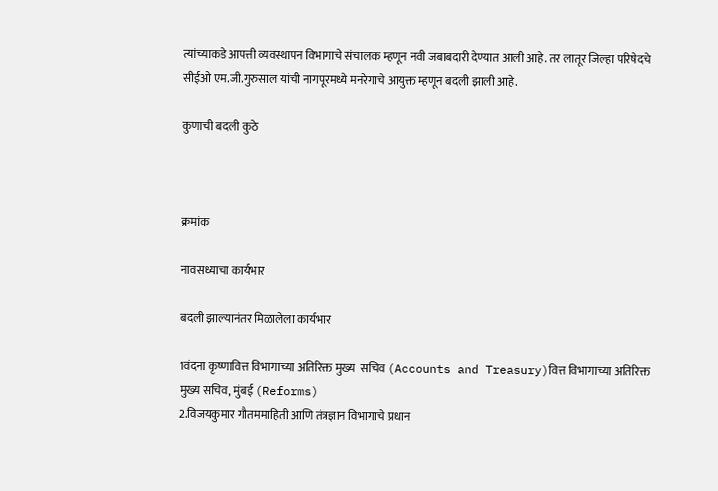त्यांच्याकडे आपत्ती व्यवस्थापन विभागाचे संचालक म्हणून नवी जबाबदारी देण्यात आली आहे. तर लातूर जिल्हा परिषेदचे सीईओ एम.जी.गुरुसाल यांची नागपूरमध्ये मनरेगाचे आयुक्त म्हणून बदली झाली आहे.

कुणाची बदली कुठे



क्रमांक

नावसध्याचा कार्यभार

बदली झाल्यानंतर मिळालेला कार्यभार

1वंदना कृष्णावित्त विभागाच्या अतिरिक्त मुख्य  सचिव (Accounts and Treasury)वित्त विभागाच्या अतिरिक्त मुख्य सचिव, मुंबई (Reforms)
2.विजयकुमार गौतममाहिती आणि तंत्रज्ञान विभागाचे प्रधान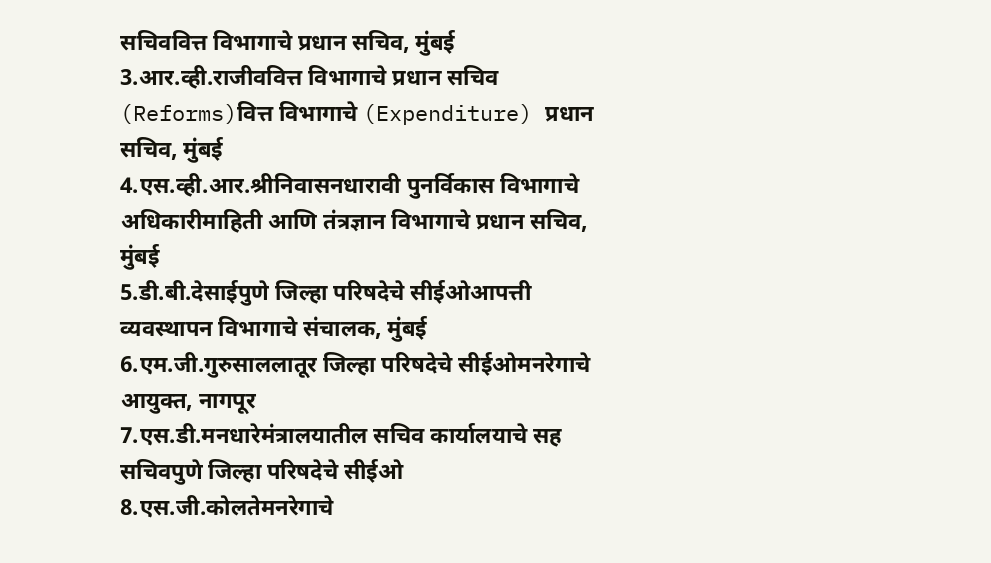सचिववित्त विभागाचे प्रधान सचिव, मुंबई
3.आर.व्ही.राजीववित्त विभागाचे प्रधान सचिव (Reforms)वित्त विभागाचे (Expenditure) प्रधान सचिव, मुंबई
4.एस.व्ही.आर.श्रीनिवासनधारावी पुनर्विकास विभागाचे अधिकारीमाहिती आणि तंत्रज्ञान विभागाचे प्रधान सचिव, मुंबई
5.डी.बी.देसाईपुणे जिल्हा परिषदेचे सीईओआपत्ती व्यवस्थापन विभागाचे संचालक, मुंबई
6.एम.जी.गुरुसाललातूर जिल्हा परिषदेचे सीईओमनरेगाचे आयुक्त, नागपूर
7.एस.डी.मनधारेमंत्रालयातील सचिव कार्यालयाचे सह सचिवपुणे जिल्हा परिषदेचे सीईओ
8.एस.जी.कोलतेमनरेगाचे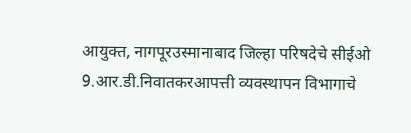आयुक्त, नागपूरउस्मानाबाद जिल्हा परिषदेचे सीईओ
9.आर.डी.निवातकरआपत्ती व्यवस्थापन विभागाचे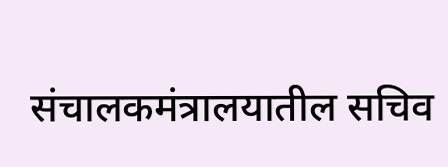संचालकमंत्रालयातील सचिव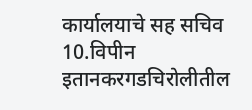कार्यालयाचे सह सचिव
10.विपीन इतानकरगडचिरोलीतील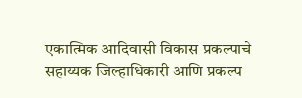एकात्मिक आदिवासी विकास प्रकल्पाचे सहाय्यक जिल्हाधिकारी आणि प्रकल्प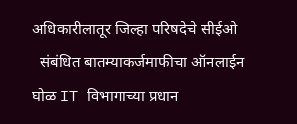अधिकारीलातूर जिल्हा परिषदेचे सीईओ
  संबंधित बातम्याकर्जमाफीचा ऑनलाईन घोळ IT विभागाच्या प्रधान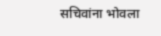सचिवांना भोवला